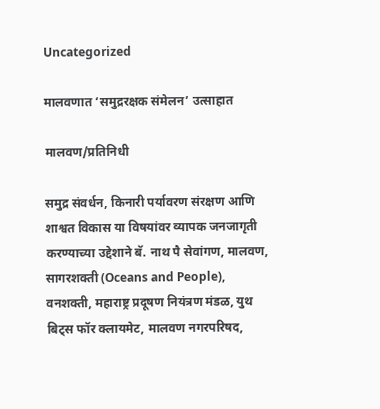Uncategorized

मालवणात ‘समुद्ररक्षक संमेलन’ उत्साहात

मालवण/प्रतिनिधी

समुद्र संवर्धन, किनारी पर्यावरण संरक्षण आणि शाश्वत विकास या विषयांवर व्यापक जनजागृती करण्याच्या उद्देशाने बॅ. नाथ पै सेवांगण, मालवण, सागरशक्ती (Oceans and People), वनशक्ती, महाराष्ट्र प्रदूषण नियंत्रण मंडळ, युथ बिट्स फॉर क्लायमेट, मालवण नगरपरिषद,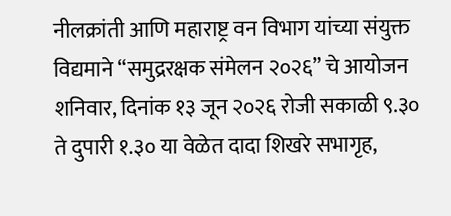नीलक्रांती आणि महाराष्ट्र वन विभाग यांच्या संयुक्त विद्यमाने “समुद्ररक्षक संमेलन २०२६” चे आयोजन शनिवार, दिनांक १३ जून २०२६ रोजी सकाळी ९.३० ते दुपारी १.३० या वेळेत दादा शिखरे सभागृह,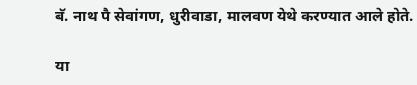बॅ. नाथ पै सेवांगण, धुरीवाडा, मालवण येथे करण्यात आले होते.

या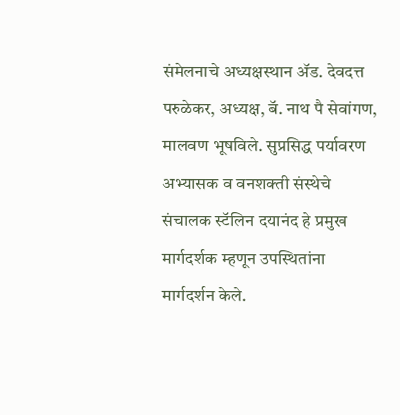संमेलनाचे अध्यक्षस्थान ॲड. देवदत्त परुळेकर, अध्यक्ष, बॅ. नाथ पै सेवांगण, मालवण भूषविले. सुप्रसिद्ध पर्यावरण अभ्यासक व वनशक्ती संस्थेचे संचालक स्टॅलिन दयानंद हे प्रमुख मार्गदर्शक म्हणून उपस्थितांना मार्गदर्शन केले.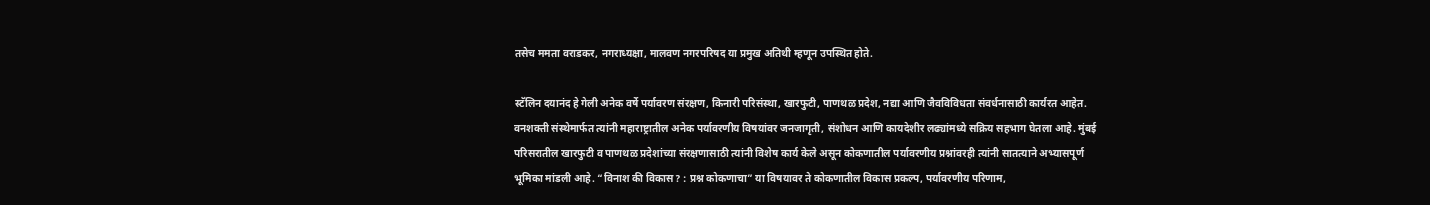तसेच ममता वराडकर, नगराध्यक्षा, मालवण नगरपरिषद या प्रमुख अतिथी म्हणून उपस्थित होते.

स्टॅलिन दयानंद हे गेली अनेक वर्षे पर्यावरण संरक्षण, किनारी परिसंस्था, खारफुटी, पाणथळ प्रदेश, नद्या आणि जैवविविधता संवर्धनासाठी कार्यरत आहेत. वनशक्ती संस्थेमार्फत त्यांनी महाराष्ट्रातील अनेक पर्यावरणीय विषयांवर जनजागृती, संशोधन आणि कायदेशीर लढ्यांमध्ये सक्रिय सहभाग घेतला आहे. मुंबई परिसरातील खारफुटी व पाणथळ प्रदेशांच्या संरक्षणासाठी त्यांनी विशेष कार्य केले असून कोकणातील पर्यावरणीय प्रश्नांवरही त्यांनी सातत्याने अभ्यासपूर्ण भूमिका मांडली आहे. “विनाश की विकास? : प्रश्न कोकणाचा” या विषयावर ते कोकणातील विकास प्रकल्प, पर्यावरणीय परिणाम,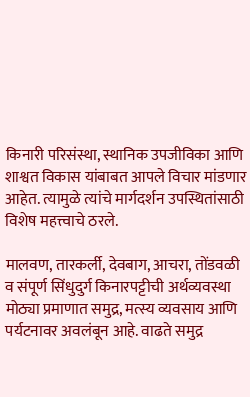किनारी परिसंस्था, स्थानिक उपजीविका आणि शाश्वत विकास यांबाबत आपले विचार मांडणार आहेत. त्यामुळे त्यांचे मार्गदर्शन उपस्थितांसाठी विशेष महत्त्वाचे ठरले.

मालवण, तारकर्ली, देवबाग, आचरा, तोंडवळी व संपूर्ण सिंधुदुर्ग किनारपट्टीची अर्थव्यवस्था मोठ्या प्रमाणात समुद्र, मत्स्य व्यवसाय आणि पर्यटनावर अवलंबून आहे. वाढते समुद्र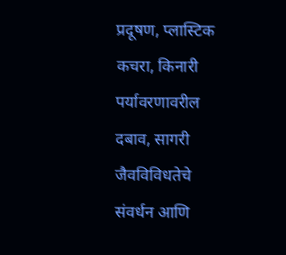प्रदूषण, प्लास्टिक कचरा, किनारी पर्यावरणावरील दबाव, सागरी जैवविविधतेचे संवर्धन आणि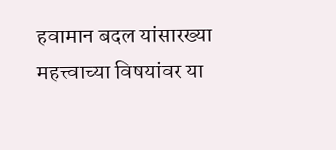हवामान बदल यांसारख्या महत्त्वाच्या विषयांवर या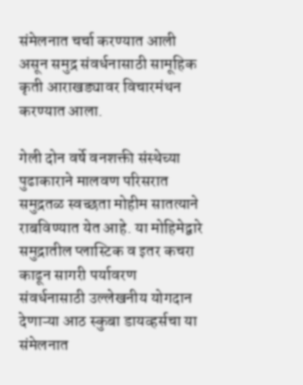संमेलनात चर्चा करण्यात आली असून समुद्र संवर्धनासाठी सामूहिक कृती आराखड्यावर विचारमंथन करण्यात आला.

गेली दोन वर्षे वनशक्ती संस्थेच्या पुढाकाराने मालवण परिसरात समुद्रतळ स्वच्छता मोहीम सातत्याने राबविण्यात येत आहे. या मोहिमेद्वारे समुद्रातील प्लास्टिक व इतर कचरा काढून सागरी पर्यावरण संवर्धनासाठी उल्लेखनीय योगदान देणाऱ्या आठ स्कुबा डायव्हर्सचा या संमेलनात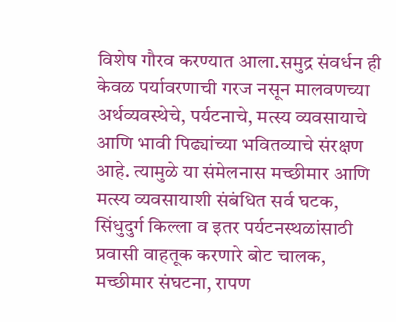विशेष गौरव करण्यात आला.समुद्र संवर्धन ही केवळ पर्यावरणाची गरज नसून मालवणच्या अर्थव्यवस्थेचे, पर्यटनाचे, मत्स्य व्यवसायाचे आणि भावी पिढ्यांच्या भवितव्याचे संरक्षण आहे. त्यामुळे या संमेलनास मच्छीमार आणि मत्स्य व्यवसायाशी संबंधित सर्व घटक, सिंधुदुर्ग किल्ला व इतर पर्यटनस्थळांसाठी प्रवासी वाहतूक करणारे बोट चालक, मच्छीमार संघटना, रापण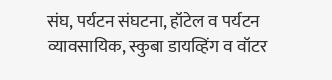संघ, पर्यटन संघटना, हॉटेल व पर्यटन व्यावसायिक, स्कुबा डायव्हिंग व वॉटर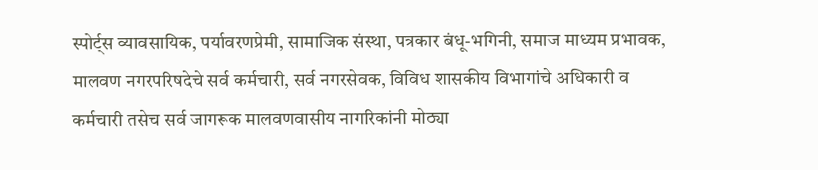स्पोर्ट्स व्यावसायिक, पर्यावरणप्रेमी, सामाजिक संस्था, पत्रकार बंधू-भगिनी, समाज माध्यम प्रभावक, मालवण नगरपरिषदेचे सर्व कर्मचारी, सर्व नगरसेवक, विविध शासकीय विभागांचे अधिकारी व कर्मचारी तसेच सर्व जागरूक मालवणवासीय नागरिकांनी मोठ्या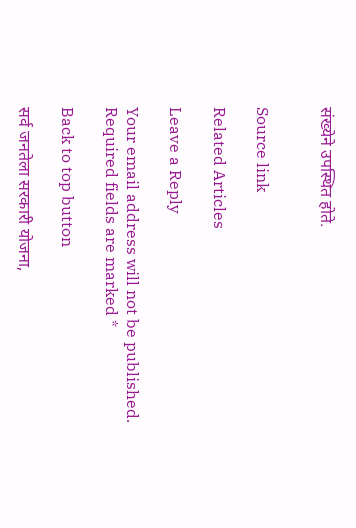संख्येने उपस्थित होते.


Source link

Related Articles

Leave a Reply

Your email address will not be published. Required fields are marked *

Back to top button

सर्व जनतेला सरकारी योजना,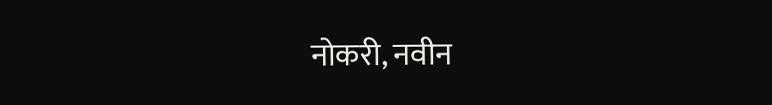नोकरी, नवीन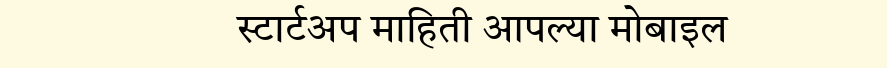स्टार्टअप माहिती आपल्या मोबाइल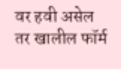वर हवी असेल तर खालील फॉर्म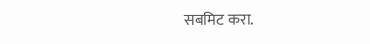सबमिट करा.